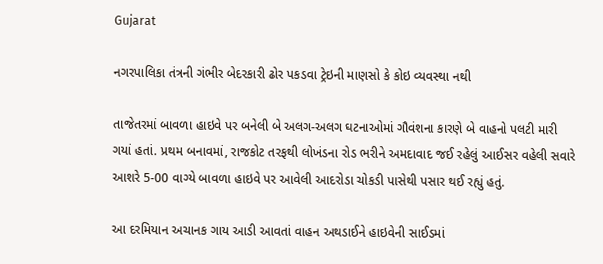Gujarat

નગરપાલિકા તંત્રની ગંભીર બેદરકારી ઢોર પકડવા ટ્રેઇની માણસો કે કોઇ વ્યવસ્થા નથી

તાજેતરમાં બાવળા હાઇવે પર બનેલી બે અલગ-અલગ ઘટનાઓમાં ગૌવંશના કારણે બે વાહનો પલટી મારી ગયાં હતાં. પ્રથમ બનાવમાં, રાજકોટ તરફથી લોખંડના રોડ ભરીને અમદાવાદ જઈ રહેલું આઈસર વહેલી સવારે આશરે 5-00 વાગ્યે બાવળા હાઇવે પર આવેલી આદરોડા ચોકડી પાસેથી પસાર થઈ રહ્યું હતું.

આ દરમિયાન અચાનક ગાય આડી આવતાં વાહન અથડાઈને હાઇવેની સાઈડમાં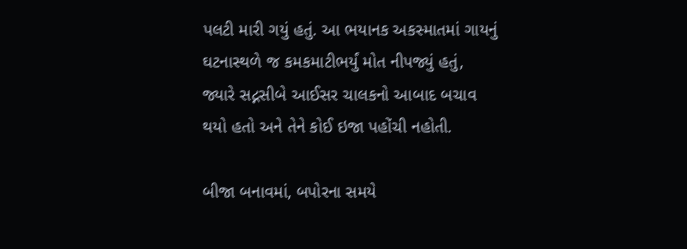પલટી મારી ગયું હતું. આ ભયાનક અકસ્માતમાં ગાયનું ઘટનાસ્થળે જ કમકમાટીભર્યું મોત નીપજ્યું હતું, જ્યારે સદ્નસીબે આઈસર ચાલકનો આબાદ બચાવ થયો હતો અને તેને કોઈ ઇજા પહોંચી નહોતી.

બીજા બનાવમાં, બપોરના સમયે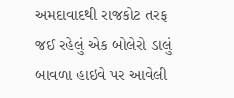અમદાવાદથી રાજકોટ તરફ જઈ રહેલું એક બોલેરો ડાલું બાવળા હાઇવે પર આવેલી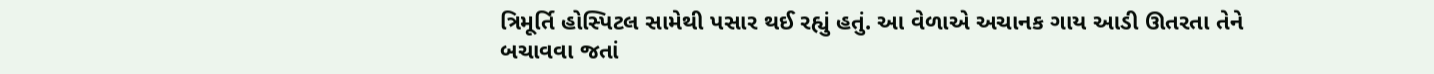ત્રિમૂર્તિ હોસ્પિટલ સામેથી પસાર થઈ રહ્યું હતું. આ વેળાએ અચાનક ગાય આડી ઊતરતા તેને બચાવવા જતાં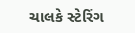ચાલકે સ્ટેરિંગ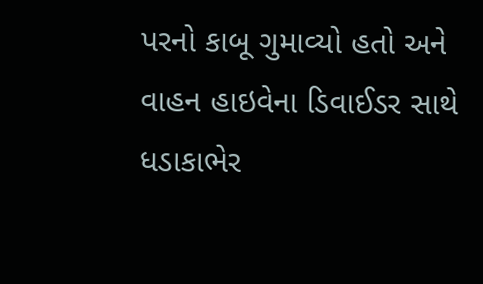પરનો કાબૂ ગુમાવ્યો હતો અને વાહન હાઇવેના ડિવાઈડર સાથે ધડાકાભેર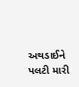અથડાઈને પલટી મારી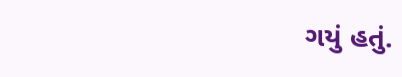ગયું હતું.